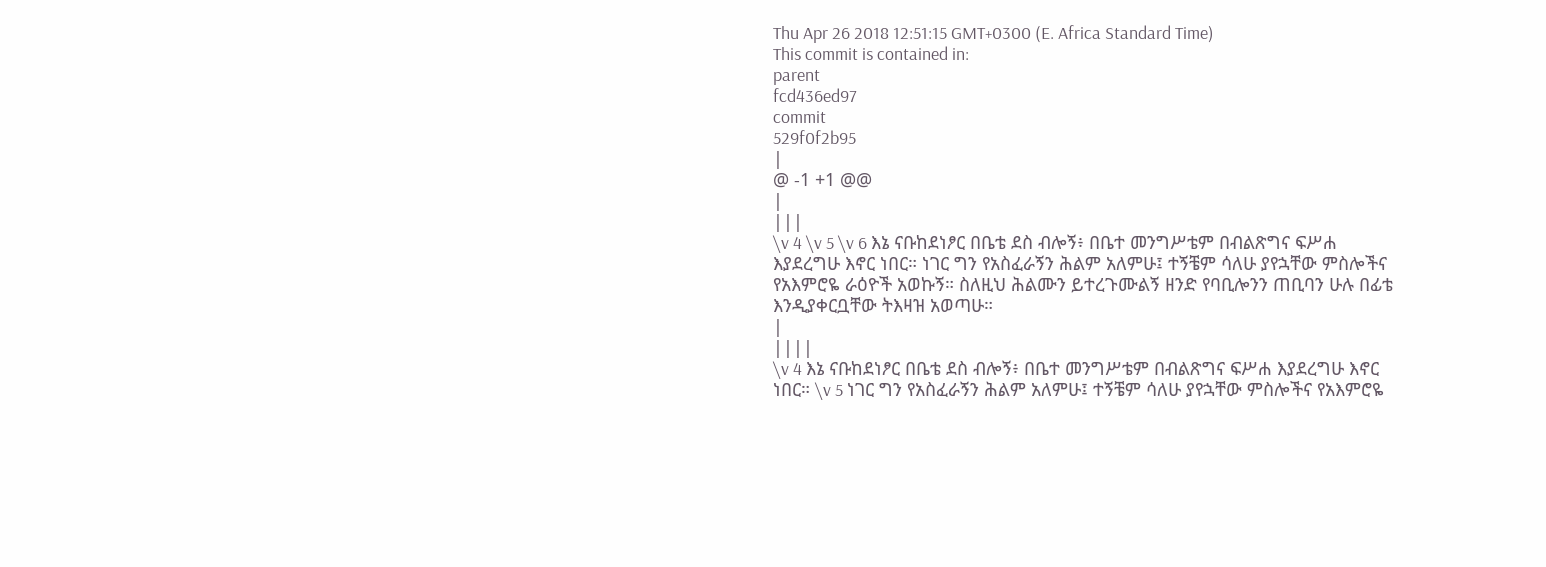Thu Apr 26 2018 12:51:15 GMT+0300 (E. Africa Standard Time)
This commit is contained in:
parent
fcd436ed97
commit
529f0f2b95
|
@ -1 +1 @@
|
|||
\v 4 \v 5 \v 6 እኔ ናቡከደነፆር በቤቴ ደስ ብሎኝ፥ በቤተ መንግሥቴም በብልጽግና ፍሥሐ እያደረግሁ እኖር ነበር። ነገር ግን የአስፈራኝን ሕልም አለምሁ፤ ተኝቼም ሳለሁ ያየኋቸው ምስሎችና የአእምሮዬ ራዕዮች አወኩኝ። ስለዚህ ሕልሙን ይተረጉሙልኝ ዘንድ የባቢሎንን ጠቢባን ሁሉ በፊቴ እንዲያቀርቧቸው ትእዛዝ አወጣሁ።
|
||||
\v 4 እኔ ናቡከደነፆር በቤቴ ደስ ብሎኝ፥ በቤተ መንግሥቴም በብልጽግና ፍሥሐ እያደረግሁ እኖር ነበር። \v 5 ነገር ግን የአስፈራኝን ሕልም አለምሁ፤ ተኝቼም ሳለሁ ያየኋቸው ምስሎችና የአእምሮዬ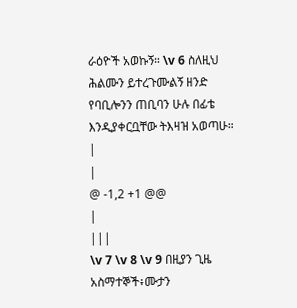ራዕዮች አወኩኝ። \v 6 ስለዚህ ሕልሙን ይተረጉሙልኝ ዘንድ የባቢሎንን ጠቢባን ሁሉ በፊቴ እንዲያቀርቧቸው ትእዛዝ አወጣሁ።
|
|
@ -1,2 +1 @@
|
|||
\v 7 \v 8 \v 9 በዚያን ጊዜ አስማተኞች፥ሙታን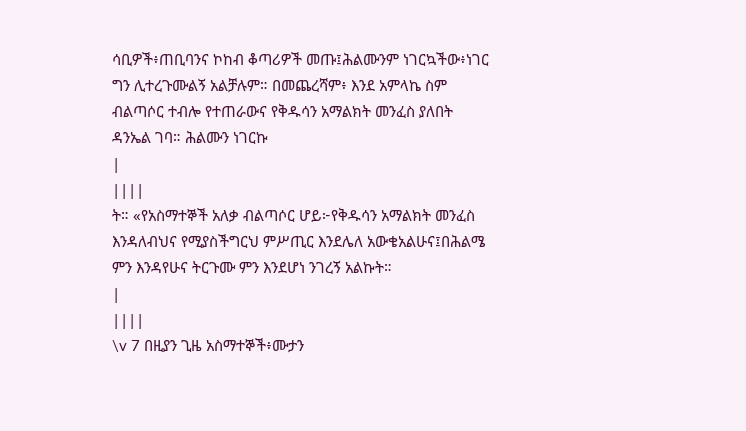ሳቢዎች፥ጠቢባንና ኮከብ ቆጣሪዎች መጡ፤ሕልሙንም ነገርኳችው፥ነገር ግን ሊተረጉሙልኝ አልቻሉም። በመጨረሻም፥ እንደ አምላኬ ስም ብልጣሶር ተብሎ የተጠራውና የቅዱሳን አማልክት መንፈስ ያለበት ዳንኤል ገባ። ሕልሙን ነገርኩ
|
||||
ት። «የአስማተኞች አለቃ ብልጣሶር ሆይ፦የቅዱሳን አማልክት መንፈስ እንዳለብህና የሚያስችግርህ ምሥጢር እንደሌለ አውቄአልሁና፤በሕልሜ ምን እንዳየሁና ትርጉሙ ምን እንደሆነ ንገረኝ አልኩት።
|
||||
\v 7 በዚያን ጊዜ አስማተኞች፥ሙታን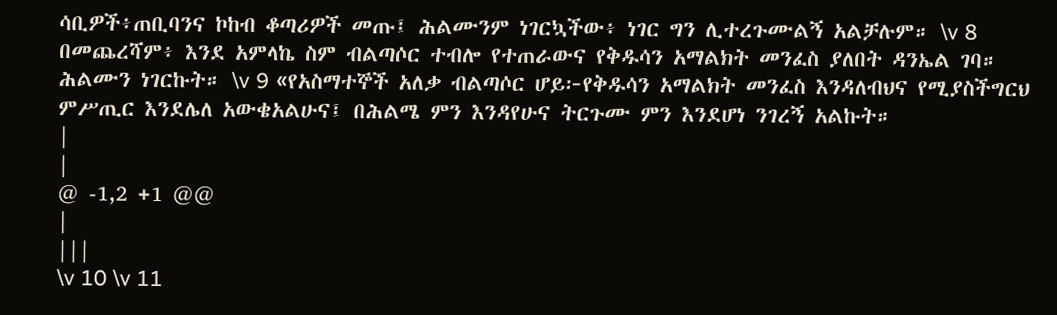ሳቢዎች፥ጠቢባንና ኮከብ ቆጣሪዎች መጡ፤ ሕልሙንም ነገርኳችው፥ ነገር ግን ሊተረጉሙልኝ አልቻሉም። \v 8 በመጨረሻም፥ እንደ አምላኬ ስም ብልጣሶር ተብሎ የተጠራውና የቅዱሳን አማልክት መንፈስ ያለበት ዳንኤል ገባ። ሕልሙን ነገርኩት። \v 9 «የአስማተኞች አለቃ ብልጣሶር ሆይ፦የቅዱሳን አማልክት መንፈስ እንዳለብህና የሚያስችግርህ ምሥጢር እንደሌለ አውቄአልሁና፤ በሕልሜ ምን እንዳየሁና ትርጉሙ ምን እንደሆነ ንገረኝ አልኩት።
|
|
@ -1,2 +1 @@
|
|||
\v 10 \v 11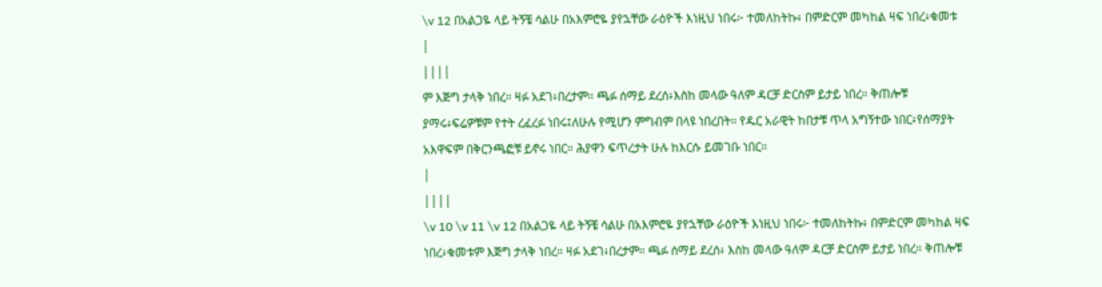\v 12 በአልጋዬ ላይ ትኝቼ ሳልሁ በአእምሮዬ ያየኋቸው ራዕዮች እነዚህ ነበሩ፦ ተመለከትኩ፥ በምድርም መካከል ዛፍ ነበረ፥ቁመቱ
|
||||
ም እጅግ ታላቅ ነበረ። ዛፉ አደገ፥በረታም። ጫፉ ሰማይ ደረሰ፥እስከ መላው ዓለም ዳርቻ ድርስም ይታይ ነበረ። ቅጠሎቹ ያማሩ፥ፍሬዎቹም የተት ረፈረፉ ነበሩ፤ለሁሉ የሚሆን ምግብም በላዩ ነበረበት። የዱር አራዊት ከበታቹ ጥላ አግኝተው ነበር፥የሰማያት አእዋፍም በቅርንጫፎቹ ይኖሩ ነበር። ሕያዋን ፍጥረታት ሁሉ ከእርሱ ይመገቡ ነበር።
|
||||
\v 10 \v 11 \v 12 በአልጋዬ ላይ ትኝቼ ሳልሁ በአእምሮዬ ያየኋቸው ራዕዮች እነዚህ ነበሩ፦ ተመለከትኩ፥ በምድርም መካከል ዛፍ ነበረ፥ቁመቱም እጅግ ታላቅ ነበረ። ዛፉ አደገ፥በረታም። ጫፉ ሰማይ ደረሰ፥ እስከ መላው ዓለም ዳርቻ ድርስም ይታይ ነበረ። ቅጠሎቹ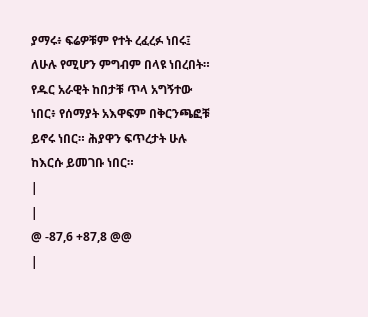ያማሩ፥ ፍሬዎቹም የተት ረፈረፉ ነበሩ፤ ለሁሉ የሚሆን ምግብም በላዩ ነበረበት። የዱር አራዊት ከበታቹ ጥላ አግኝተው ነበር፥ የሰማያት አእዋፍም በቅርንጫፎቹ ይኖሩ ነበር። ሕያዋን ፍጥረታት ሁሉ ከእርሱ ይመገቡ ነበር።
|
|
@ -87,6 +87,8 @@
|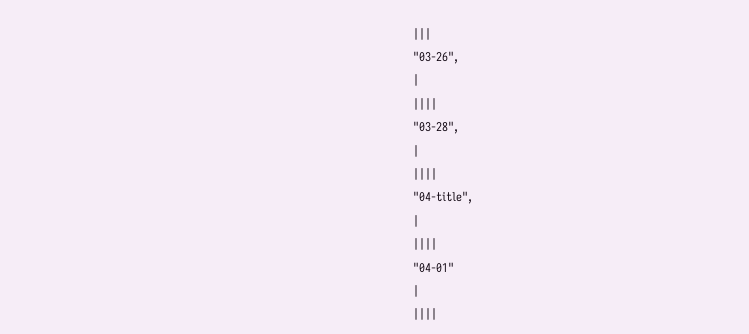|||
"03-26",
|
||||
"03-28",
|
||||
"04-title",
|
||||
"04-01"
|
||||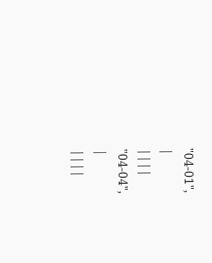"04-01",
|
||||
"04-04",
|
||||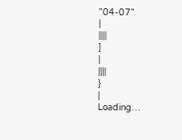"04-07"
|
||||
]
|
||||
}
|
Loading…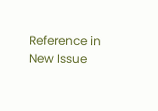Reference in New Issue